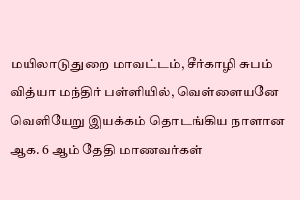மயிலாடுதுறை மாவட்டம், சீர்காழி சுபம் வித்யா மந்திர் பள்ளியில், வெள்ளையனே வெளியேறு இயக்கம் தொடங்கிய நாளான ஆக. 6 ஆம் தேதி மாணவர்கள்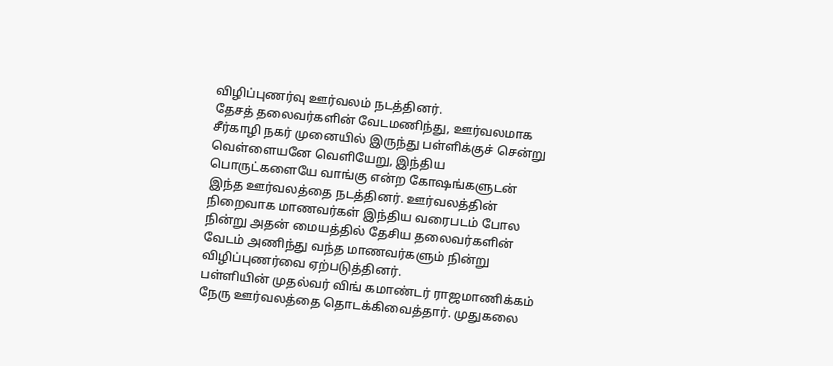விழிப்புணர்வு ஊர்வலம் நடத்தினர்.
தேசத் தலைவர்களின் வேடமணிந்து, ஊர்வலமாக சீர்காழி நகர் முனையில் இருந்து பள்ளிக்குச் சென்று வெள்ளையனே வெளியேறு, இந்திய பொருட்களையே வாங்கு என்ற கோஷங்களுடன் இந்த ஊர்வலத்தை நடத்தினர். ஊர்வலத்தின் நிறைவாக மாணவர்கள் இந்திய வரைபடம் போல நின்று அதன் மையத்தில் தேசிய தலைவர்களின் வேடம் அணிந்து வந்த மாணவர்களும் நின்று விழிப்புணர்வை ஏற்படுத்தினர்.
பள்ளியின் முதல்வர் விங் கமாண்டர் ராஜமாணிக்கம் நேரு ஊர்வலத்தை தொடக்கிவைத்தார். முதுகலை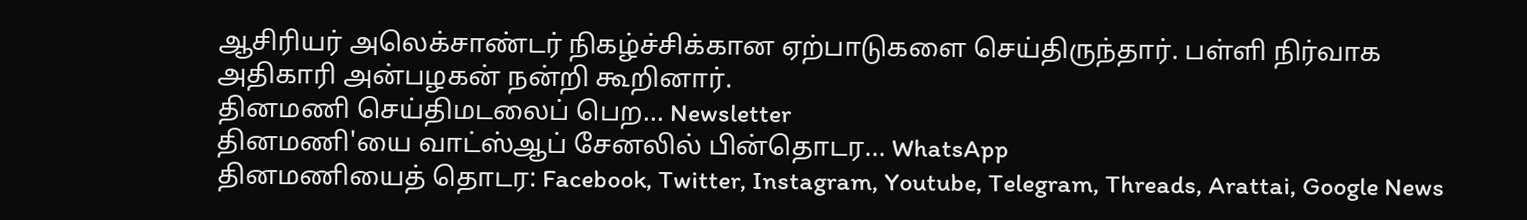ஆசிரியர் அலெக்சாண்டர் நிகழ்ச்சிக்கான ஏற்பாடுகளை செய்திருந்தார். பள்ளி நிர்வாக அதிகாரி அன்பழகன் நன்றி கூறினார்.
தினமணி செய்திமடலைப் பெற... Newsletter
தினமணி'யை வாட்ஸ்ஆப் சேனலில் பின்தொடர... WhatsApp
தினமணியைத் தொடர: Facebook, Twitter, Instagram, Youtube, Telegram, Threads, Arattai, Google News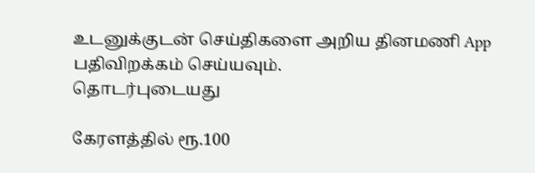உடனுக்குடன் செய்திகளை அறிய தினமணி App பதிவிறக்கம் செய்யவும்.
தொடர்புடையது

கேரளத்தில் ரூ.100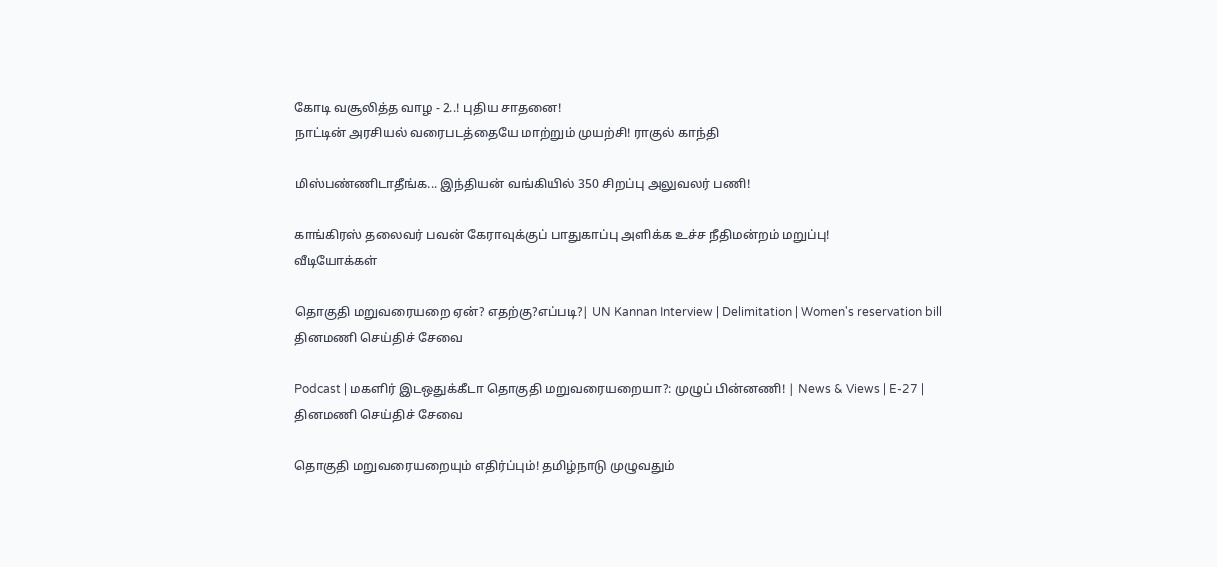கோடி வசூலித்த வாழ - 2..! புதிய சாதனை!
நாட்டின் அரசியல் வரைபடத்தையே மாற்றும் முயற்சி! ராகுல் காந்தி

மிஸ்பண்ணிடாதீங்க... இந்தியன் வங்கியில் 350 சிறப்பு அலுவலர் பணி!

காங்கிரஸ் தலைவர் பவன் கேராவுக்குப் பாதுகாப்பு அளிக்க உச்ச நீதிமன்றம் மறுப்பு!
வீடியோக்கள்

தொகுதி மறுவரையறை ஏன்? எதற்கு?எப்படி?| UN Kannan Interview | Delimitation | Women's reservation bill
தினமணி செய்திச் சேவை

Podcast | மகளிர் இடஒதுக்கீடா தொகுதி மறுவரையறையா?: முழுப் பின்னணி! | News & Views | E-27 |
தினமணி செய்திச் சேவை

தொகுதி மறுவரையறையும் எதிர்ப்பும்! தமிழ்நாடு முழுவதும்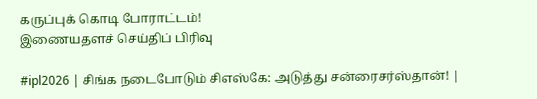கருப்புக் கொடி போராட்டம்!
இணையதளச் செய்திப் பிரிவு

#ipl2026 | சிங்க நடைபோடும் சிஎஸ்கே: அடுத்து சன்ரைசர்ஸ்தான்! |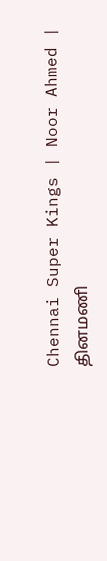Chennai Super Kings | Noor Ahmed |
தினமணி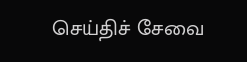செய்திச் சேவை